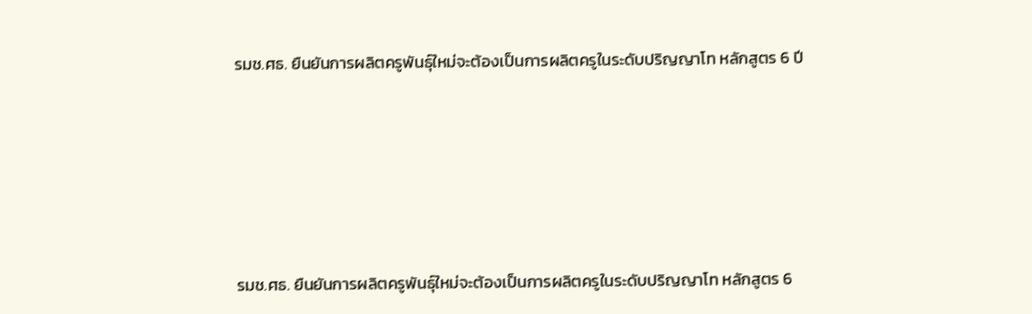รมช.ศธ. ยืนยันการผลิตครูพันธุ์ใหม่จะต้องเป็นการผลิตครูในระดับปริญญาโท หลักสูตร 6 ปี






รมช.ศธ. ยืนยันการผลิตครูพันธุ์ใหม่จะต้องเป็นการผลิตครูในระดับปริญญาโท หลักสูตร 6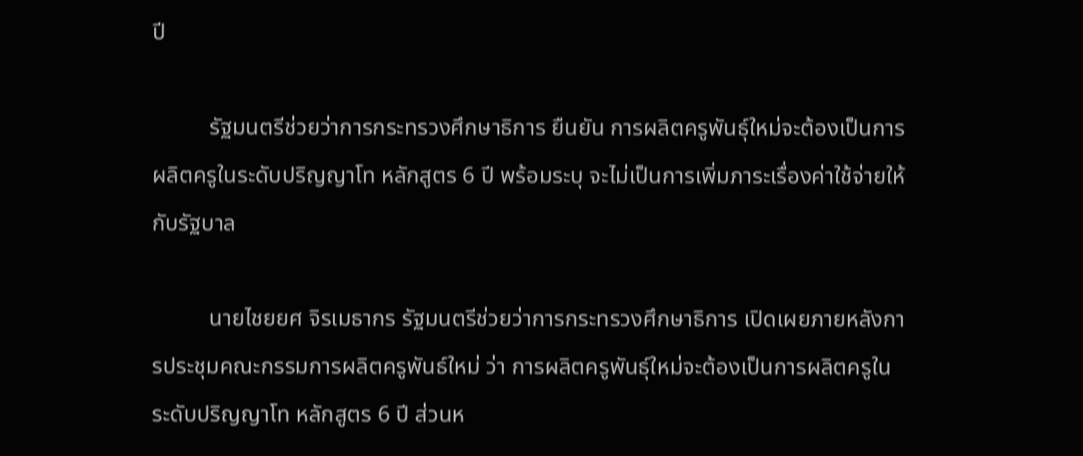ปี

          รัฐมนตรีช่วยว่าการกระทรวงศึกษาธิการ ยืนยัน การผลิตครูพันธุ์ใหม่จะต้องเป็นการผลิตครูในระดับปริญญาโท หลักสูตร 6 ปี พร้อมระบุ จะไม่เป็นการเพิ่มภาระเรื่องค่าใช้จ่ายให้กับรัฐบาล

          นายไชยยศ จิรเมธากร รัฐมนตรีช่วยว่าการกระทรวงศึกษาธิการ เปิดเผยภายหลังการประชุมคณะกรรมการผลิตครูพันธ์ใหม่ ว่า การผลิตครูพันธุ์ใหม่จะต้องเป็นการผลิตครูในระดับปริญญาโท หลักสูตร 6 ปี ส่วนห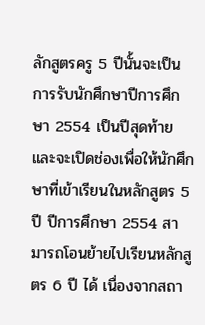ลักสูตรครู 5 ปีนั้นจะเป็นการรับนักศึกษาปีการศึกษา 2554 เป็นปีสุดท้าย และจะเปิดช่องเพื่อให้นักศึกษาที่เข้าเรียนในหลักสูตร 5 ปี ปีการศึกษา 2554 สามารถโอนย้ายไปเรียนหลักสูตร 6 ปี ได้ เนื่องจากสถา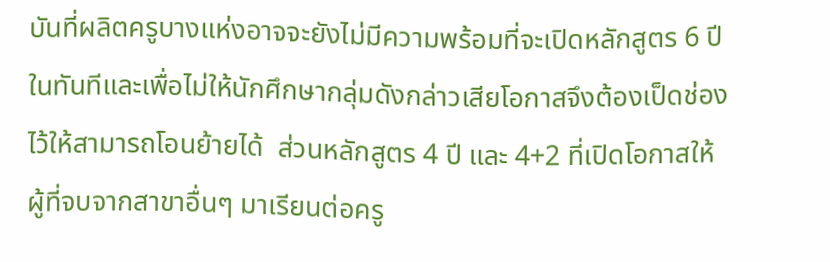บันที่ผลิตครูบางแห่งอาจจะยังไม่มีความพร้อมที่จะเปิดหลักสูตร 6 ปีในทันทีและเพื่อไม่ให้นักศึกษากลุ่มดังกล่าวเสียโอกาสจึงต้องเป็ดช่องไว้ให้สามารถโอนย้ายได้  ส่วนหลักสูตร 4 ปี และ 4+2 ที่เปิดโอกาสให้ผู้ที่จบจากสาขาอื่นๆ มาเรียนต่อครู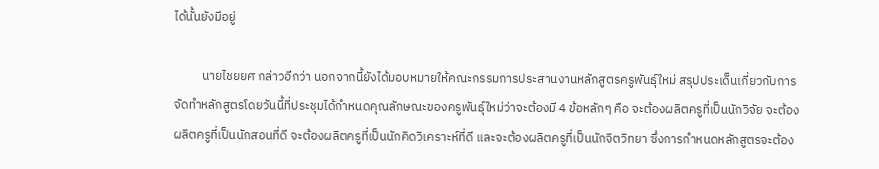ได้นั้นยังมีอยู่

          นายไชยยศ กล่าวอีกว่า นอกจากนี้ยังได้มอบหมายให้คณะกรรมการประสานงานหลักสูตรครูพันธุ์ใหม่ สรุปประเด็นเกี่ยวกับการจัดทำหลักสูตรโดยวันนี้ที่ประชุมได้กำหนดคุณลักษณะของครูพันธุ์ใหม่ว่าจะต้องมี 4 ข้อหลักๆ คือ จะต้องผลิตครูที่เป็นนักวิจัย จะต้องผลิตครูที่เป็นนักสอนที่ดี จะต้องผลิตครูที่เป็นนักคิดวิเคราะห์ที่ดี และจะต้องผลิตครูที่เป็นนักจิตวิทยา ซึ่งการกำหนดหลักสูตรจะต้อง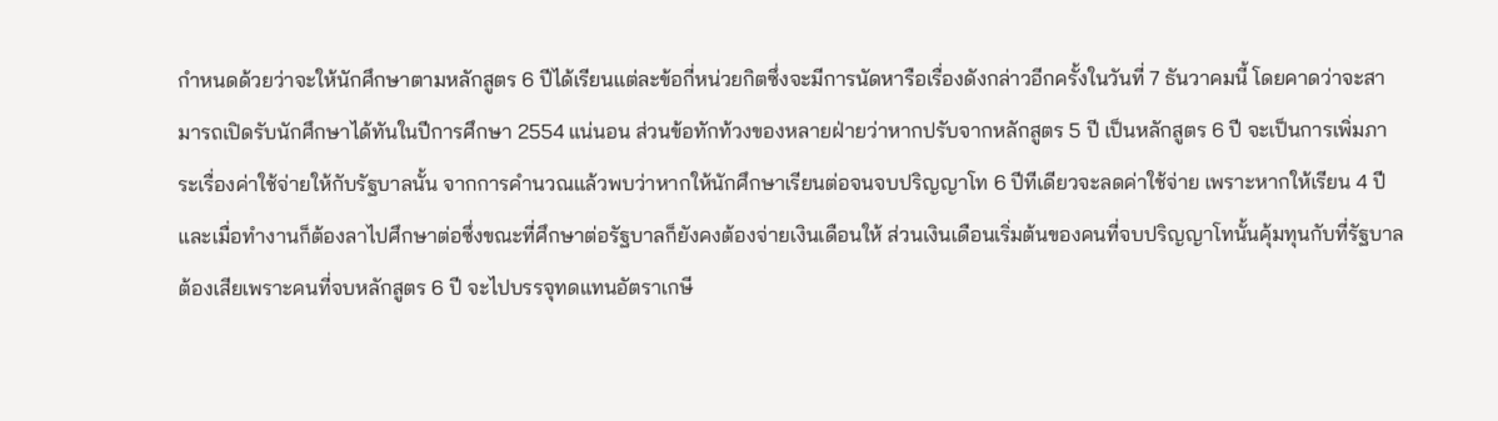กำหนดด้วยว่าจะให้นักศึกษาตามหลักสูตร 6 ปีได้เรียนแต่ละข้อกี่หน่วยกิตซึ่งจะมีการนัดหารือเรื่องดังกล่าวอีกครั้งในวันที่ 7 ธันวาคมนี้ โดยคาดว่าจะสามารถเปิดรับนักศึกษาได้ทันในปีการศึกษา 2554 แน่นอน ส่วนข้อทักท้วงของหลายฝ่ายว่าหากปรับจากหลักสูตร 5 ปี เป็นหลักสูตร 6 ปี จะเป็นการเพิ่มภาระเรื่องค่าใช้จ่ายให้กับรัฐบาลนั้น จากการคำนวณแล้วพบว่าหากให้นักศึกษาเรียนต่อจนจบปริญญาโท 6 ปีทีเดียวจะลดค่าใช้จ่าย เพราะหากให้เรียน 4 ปี และเมื่อทำงานก็ต้องลาไปศึกษาต่อซึ่งขณะที่ศึกษาต่อรัฐบาลก็ยังคงต้องจ่ายเงินเดือนให้ ส่วนเงินเดือนเริ่มต้นของคนที่จบปริญญาโทนั้นคุ้มทุนกับที่รัฐบาลต้องเสียเพราะคนที่จบหลักสูตร 6 ปี จะไปบรรจุทดแทนอัตราเกษี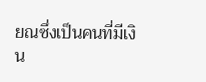ยณซึ่งเป็นคนที่มีเงิน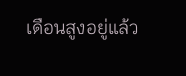เดือนสูงอยู่แล้ว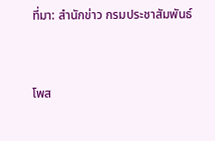ที่มา: สำนักข่าว กรมประชาสัมพันธ์



โพส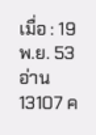เมื่อ : 19 พ.ย. 53   อ่าน 13107 ค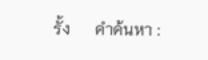รั้ง      คำค้นหา :